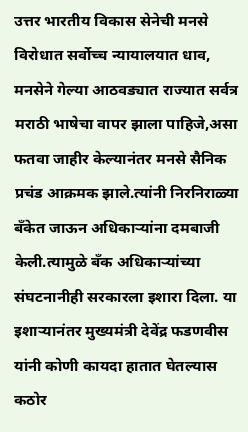उत्तर भारतीय विकास सेनेची मनसे विरोधात सर्वोच्च न्यायालयात धाव,
मनसेने गेल्या आठवड्यात राज्यात सर्वत्र मराठी भाषेचा वापर झाला पाहिजे,असा फतवा जाहीर केल्यानंतर मनसे सैनिक प्रचंड आक्रमक झाले.त्यांनी निरनिराळ्या बँकेत जाऊन अधिकाऱ्यांना दमबाजी केली.त्यामुळे बँक अधिकाऱ्यांच्या संघटनानीही सरकारला इशारा दिला. या इशाऱ्यानंतर मुख्यमंत्री देवेंद्र फडणवीस यांनी कोणी कायदा हातात घेतल्यास कठोर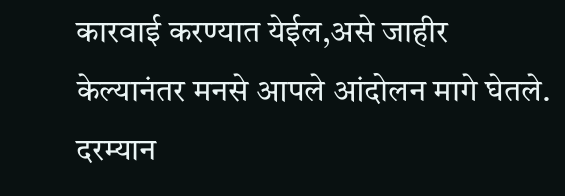कारवाई करण्यात येईल,असे जाहीर केल्यानंतर मनसे आपले आंदोलन मागे घेतले.
दरम्यान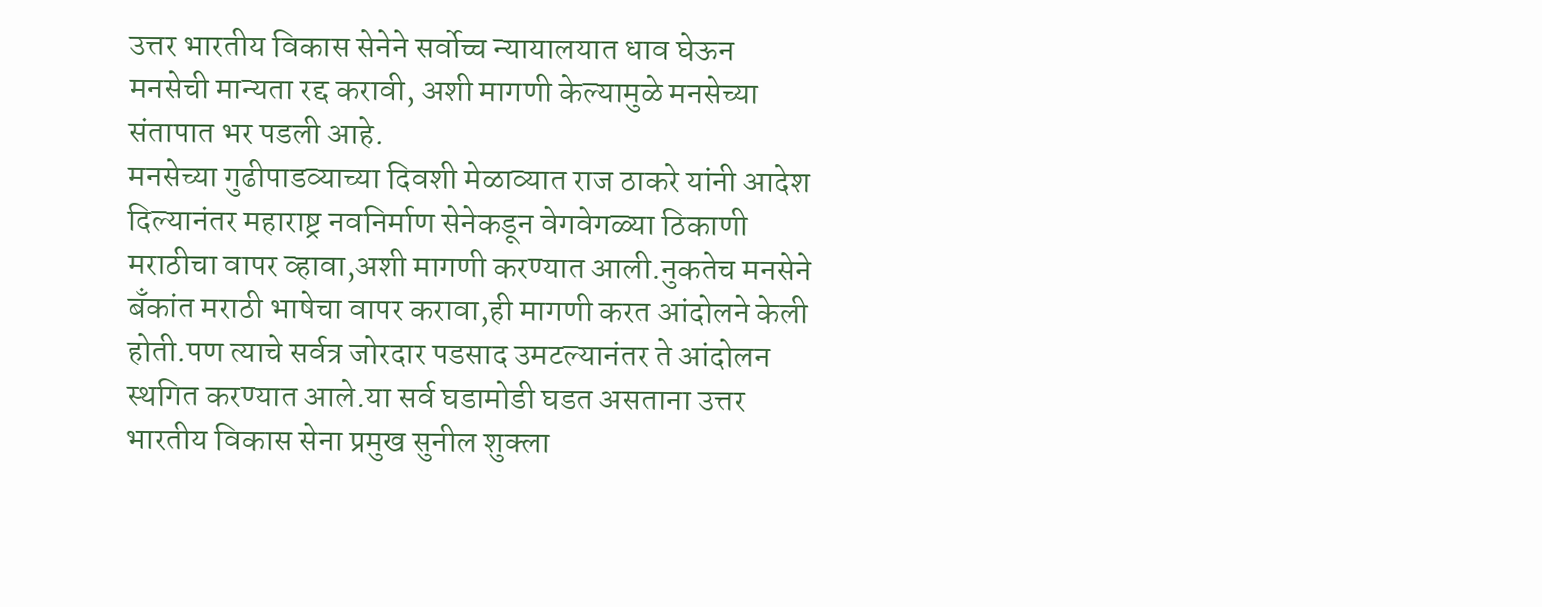उत्तर भारतीय विकास सेनेने सर्वोच्च न्यायालयात धाव घेऊन मनसेची मान्यता रद्द करावी, अशी मागणी केल्यामुळे मनसेच्या संतापात भर पडली आहे.
मनसेच्या गुढीपाडव्याच्या दिवशी मेळाव्यात राज ठाकरे यांनी आदेश दिल्यानंतर महाराष्ट्र नवनिर्माण सेनेकडून वेगवेगळ्या ठिकाणी मराठीचा वापर व्हावा,अशी मागणी करण्यात आली.नुकतेच मनसेने बँकांत मराठी भाषेचा वापर करावा,ही मागणी करत आंदोलने केली होती.पण त्याचे सर्वत्र जोरदार पडसाद उमटल्यानंतर ते आंदोलन स्थगित करण्यात आले.या सर्व घडामोडी घडत असताना उत्तर भारतीय विकास सेना प्रमुख सुनील शुक्ला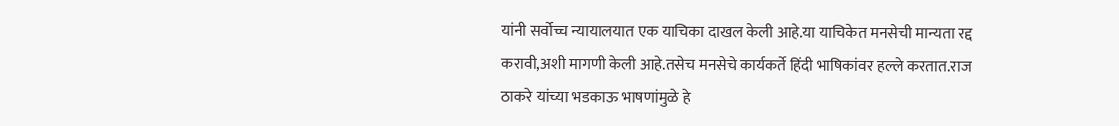यांनी सर्वोच्च न्यायालयात एक याचिका दाखल केली आहे.या याचिकेत मनसेची मान्यता रद्द करावी,अशी मागणी केली आहे.तसेच मनसेचे कार्यकर्ते हिंदी भाषिकांवर हल्ले करतात.राज ठाकरे यांच्या भडकाऊ भाषणांमुळे हे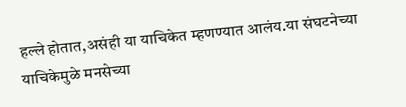हल्ले होतात,असंही या याचिकेत म्हणण्यात आलंय.या संघटनेच्या याचिकेमुळे मनसेच्या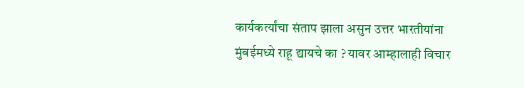कार्यकर्त्यांचा संताप झाला असुन उत्तर भारतीयांना मुंबईमध्ये राहू द्यायचे का ? यावर आम्हालाही विचार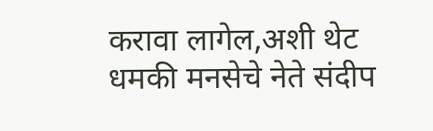करावा लागेल,अशी थेट धमकी मनसेचे नेते संदीप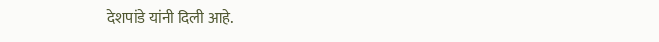देशपांडे यांनी दिली आहे.